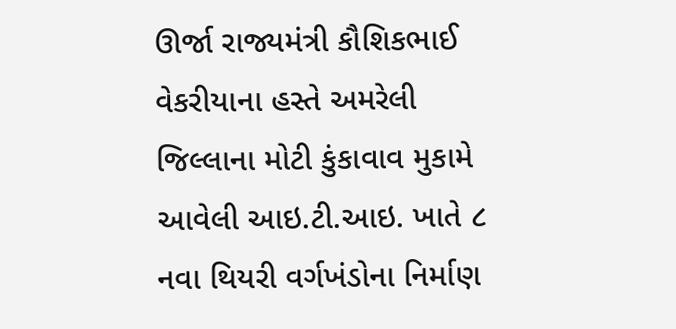ઊર્જા રાજ્યમંત્રી કૌશિકભાઈ વેકરીયાના હસ્તે અમરેલી જિલ્લાના મોટી કુંકાવાવ મુકામે આવેલી આઇ.ટી.આઇ. ખાતે ૮ નવા થિયરી વર્ગખંડોના નિર્માણ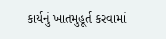કાર્યનું ખાતમુહૂર્ત કરવામાં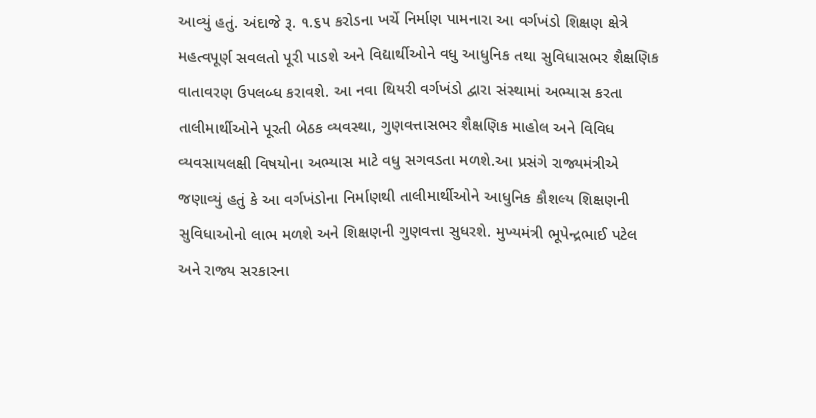આવ્યું હતું. અંદાજે રૂ. ૧.૬૫ કરોડના ખર્ચે નિર્માણ પામનારા આ વર્ગખંડો શિક્ષણ ક્ષેત્રે મહત્વપૂર્ણ સવલતો પૂરી પાડશે અને વિદ્યાર્થીઓને વધુ આધુનિક તથા સુવિધાસભર શૈક્ષણિક વાતાવરણ ઉપલબ્ધ કરાવશે. આ નવા થિયરી વર્ગખંડો દ્વારા સંસ્થામાં અભ્યાસ કરતા તાલીમાર્થીઓને પૂરતી બેઠક વ્યવસ્થા, ગુણવત્તાસભર શૈક્ષણિક માહોલ અને વિવિધ વ્યવસાયલક્ષી વિષયોના અભ્યાસ માટે વધુ સગવડતા મળશે.આ પ્રસંગે રાજ્યમંત્રીએ જણાવ્યું હતું કે આ વર્ગખંડોના નિર્માણથી તાલીમાર્થીઓને આધુનિક કૌશલ્ય શિક્ષણની સુવિધાઓનો લાભ મળશે અને શિક્ષણની ગુણવત્તા સુધરશે. મુખ્યમંત્રી ભૂપેન્દ્રભાઈ પટેલ અને રાજ્ય સરકારના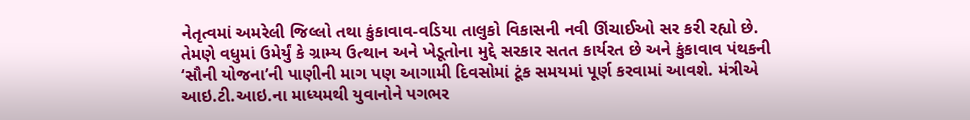નેતૃત્વમાં અમરેલી જિલ્લો તથા કુંકાવાવ-વડિયા તાલુકો વિકાસની નવી ઊંચાઈઓ સર કરી રહ્યો છે. તેમણે વધુમાં ઉમેર્યું કે ગ્રામ્ય ઉત્થાન અને ખેડૂતોના મુદ્દે સરકાર સતત કાર્યરત છે અને કુંકાવાવ પંથકની ‘સૌની યોજના’ની પાણીની માગ પણ આગામી દિવસોમાં ટૂંક સમયમાં પૂર્ણ કરવામાં આવશે. મંત્રીએ
આઇ.ટી.આઇ.ના માધ્યમથી યુવાનોને પગભર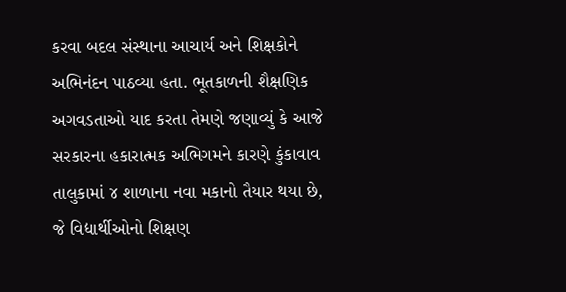કરવા બદલ સંસ્થાના આચાર્ય અને શિક્ષકોને અભિનંદન પાઠવ્યા હતા. ભૂતકાળની શૈક્ષણિક અગવડતાઓ યાદ કરતા તેમણે જણાવ્યું કે આજે સરકારના હકારાત્મક અભિગમને કારણે કુંકાવાવ તાલુકામાં ૪ શાળાના નવા મકાનો તૈયાર થયા છે, જે વિદ્યાર્થીઓનો શિક્ષણ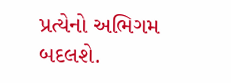પ્રત્યેનો અભિગમ બદલશે.